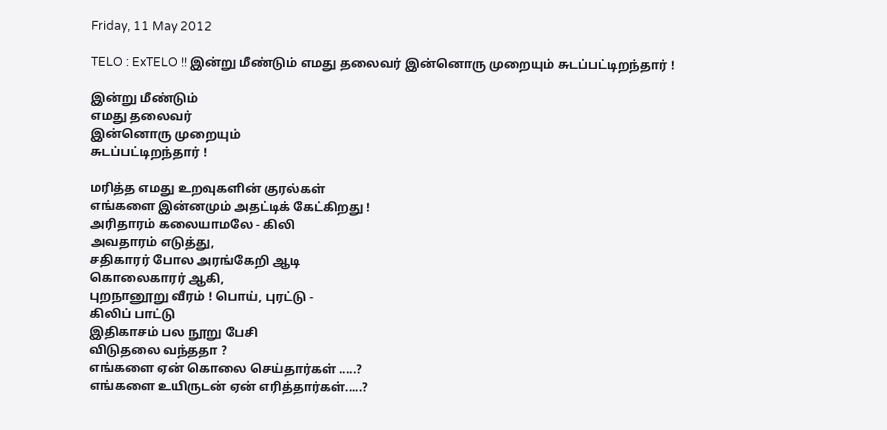Friday, 11 May 2012

TELO : ExTELO !! இன்று மீண்டும் எமது தலைவர் இன்னொரு முறையும் சுடப்பட்டிறந்தார் !

இன்று மீண்டும்
எமது தலைவர்
இன்னொரு முறையும்
சுடப்பட்டிறந்தார் !

மரித்த எமது உறவுகளின் குரல்கள்
எங்களை இன்னமும் அதட்டிக் கேட்கிறது !
அரிதாரம் கலையாமலே - கிலி
அவதாரம் எடுத்து,
சதிகாரர் போல அரங்கேறி ஆடி
கொலைகாரர் ஆகி,
புறநானூறு வீரம் ! பொய், புரட்டு -
கிலிப் பாட்டு
இதிகாசம் பல நூறு பேசி
விடுதலை வந்ததா ?
எங்களை ஏன் கொலை செய்தார்கள் .....?
எங்களை உயிருடன் ஏன் எரித்தார்கள்.....?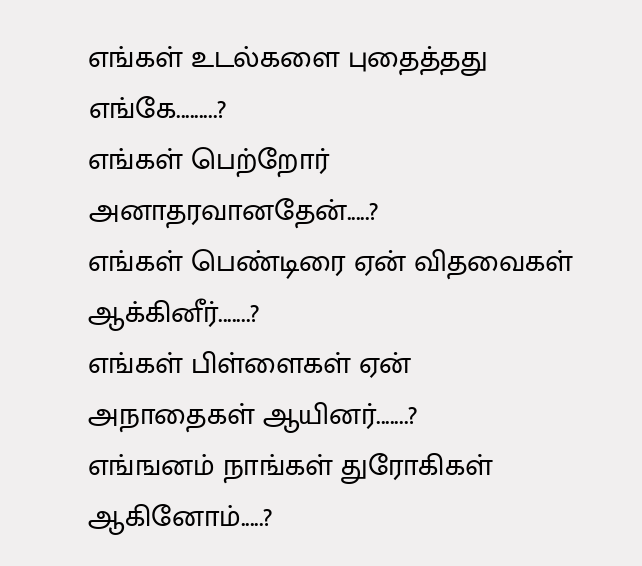எங்கள் உடல்களை புதைத்தது எங்கே.........?
எங்கள் பெற்றோர் அனாதரவானதேன்.....?
எங்கள் பெண்டிரை ஏன் விதவைகள் ஆக்கினீர்.......?
எங்கள் பிள்ளைகள் ஏன் அநாதைகள் ஆயினர்.......?
எங்ஙனம் நாங்கள் துரோகிகள் ஆகினோம்.....?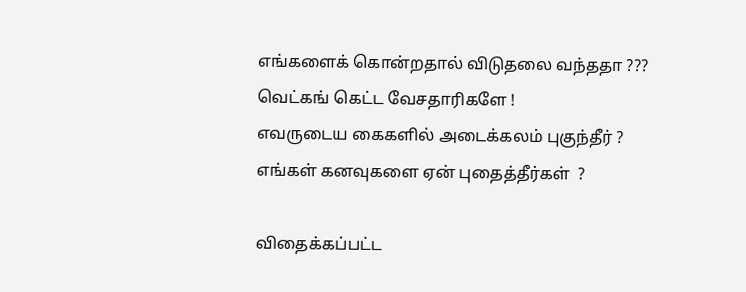எங்களைக் கொன்றதால் விடுதலை வந்ததா ???
வெட்கங் கெட்ட வேசதாரிகளே !
எவருடைய கைகளில் அடைக்கலம் புகுந்தீர் ?
எங்கள் கனவுகளை ஏன் புதைத்தீர்கள்  ?

விதைக்கப்பட்ட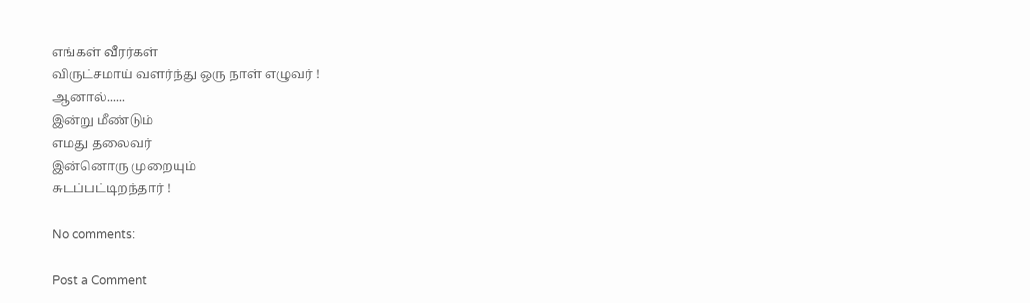எங்கள் வீரர்கள்
விருட்சமாய் வளர்ந்து ஒரு நாள் எழுவர் !
ஆனால்......
இன்று மீண்டும்
எமது தலைவர்
இன்னொரு முறையும்
சுடப்பட்டிறந்தார் !

No comments:

Post a Comment